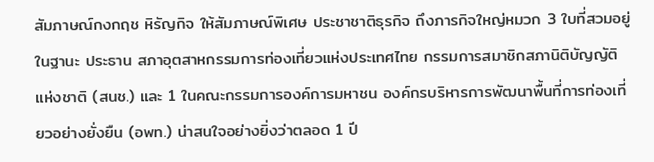สัมภาษณ์กงกฤช หิรัญกิจ ให้สัมภาษณ์พิเศษ ประชาชาติธุรกิจ ถึงภารกิจใหญ่หมวก 3 ใบที่สวมอยู่ในฐานะ ประธาน สภาอุตสาหกรรมการท่องเที่ยวแห่งประเทศไทย กรรมการสมาชิกสภานิติบัญญัติ แห่งชาติ (สนช.) และ 1 ในคณะกรรมการองค์การมหาชน องค์กรบริหารการพัฒนาพื้นที่การท่องเที่ยวอย่างยั่งยืน (อพท.) น่าสนใจอย่างยิ่งว่าตลอด 1 ปี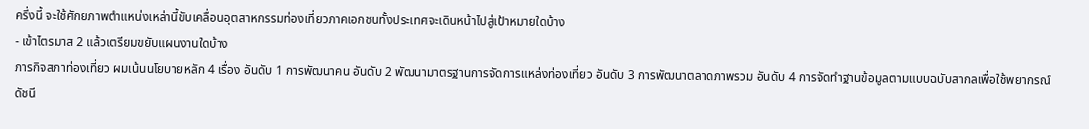ครึ่งนี้ จะใช้ศักยภาพตำแหน่งเหล่านี้ขับเคลื่อนอุตสาหกรรมท่องเที่ยวภาคเอกชนทั้งประเทศจะเดินหน้าไปสู่เป้าหมายใดบ้าง
- เข้าไตรมาส 2 แล้วเตรียมขยับแผนงานใดบ้าง
ภารกิจสภาท่องเที่ยว ผมเน้นนโยบายหลัก 4 เรื่อง อันดับ 1 การพัฒนาคน อันดับ 2 พัฒนามาตรฐานการจัดการแหล่งท่องเที่ยว อันดับ 3 การพัฒนาตลาดภาพรวม อันดับ 4 การจัดทำฐานข้อมูลตามแบบฉบับสากลเพื่อใช้พยากรณ์ดัชนี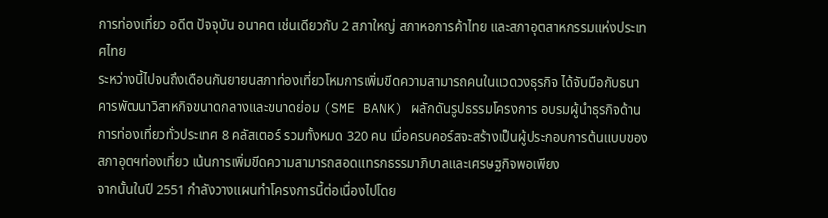การท่องเที่ยว อดีต ปัจจุบัน อนาคต เช่นเดียวกับ 2 สภาใหญ่ สภาหอการค้าไทย และสภาอุตสาหกรรมแห่งประเทศไทย
ระหว่างนี้ไปจนถึงเดือนกันยายนสภาท่องเที่ยวโหมการเพิ่มขีดความสามารถคนในแวดวงธุรกิจ ได้จับมือกับธนาคารพัฒนาวิสาหกิจขนาดกลางและขนาดย่อม (SME BANK) ผลักดันรูปธรรมโครงการ อบรมผู้นำธุรกิจด้านการท่องเที่ยวทั่วประเทศ 8 คลัสเตอร์ รวมทั้งหมด 320 คน เมื่อครบคอร์สจะสร้างเป็นผู้ประกอบการต้นแบบของสภาอุตฯท่องเที่ยว เน้นการเพิ่มขีดความสามารถสอดแทรกธรรมาภิบาลและเศรษฐกิจพอเพียง
จากนั้นในปี 2551 กำลังวางแผนทำโครงการนี้ต่อเนื่องไปโดย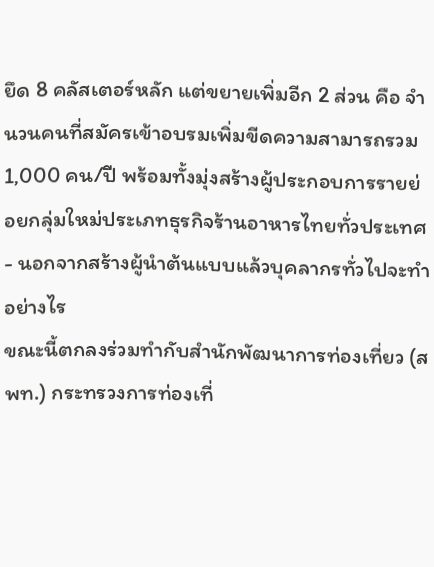ยึด 8 คลัสเตอร์หลัก แต่ขยายเพิ่มอีก 2 ส่วน คือ จำนวนคนที่สมัครเข้าอบรมเพิ่มขีดความสามารถรวม 1,000 คน/ปี พร้อมทั้งมุ่งสร้างผู้ประกอบการรายย่อยกลุ่มใหม่ประเภทธุรกิจร้านอาหารไทยทั่วประเทศ
- นอกจากสร้างผู้นำต้นแบบแล้วบุคลากรทั่วไปจะทำอย่างไร
ขณะนี้ตกลงร่วมทำกับสำนักพัฒนาการท่องเที่ยว (สพท.) กระทรวงการท่องเที่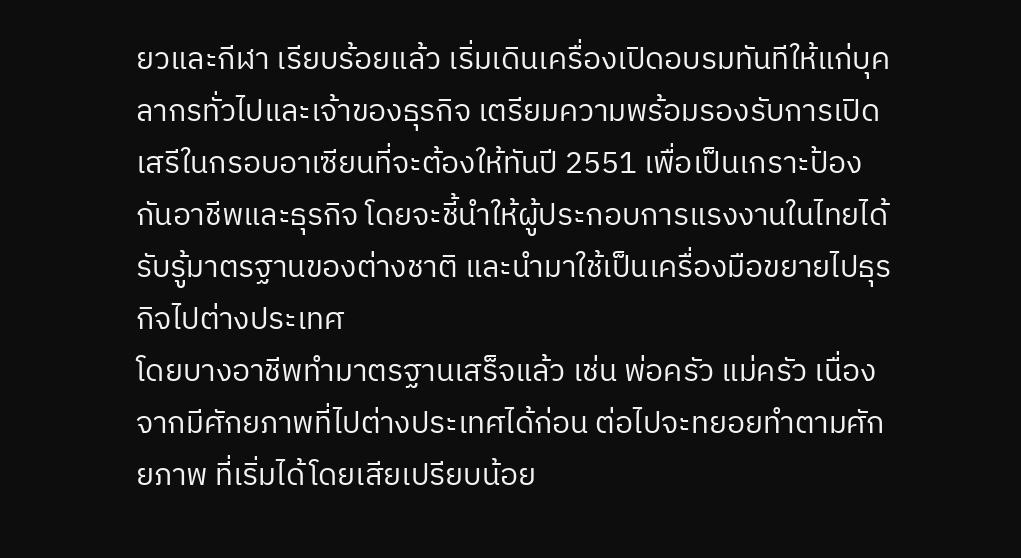ยวและกีฬา เรียบร้อยแล้ว เริ่มเดินเครื่องเปิดอบรมทันทีให้แก่บุคลากรทั่วไปและเจ้าของธุรกิจ เตรียมความพร้อมรองรับการเปิดเสรีในกรอบอาเซียนที่จะต้องให้ทันปี 2551 เพื่อเป็นเกราะป้องกันอาชีพและธุรกิจ โดยจะชี้นำให้ผู้ประกอบการแรงงานในไทยได้รับรู้มาตรฐานของต่างชาติ และนำมาใช้เป็นเครื่องมือขยายไปธุรกิจไปต่างประเทศ
โดยบางอาชีพทำมาตรฐานเสร็จแล้ว เช่น พ่อครัว แม่ครัว เนื่องจากมีศักยภาพที่ไปต่างประเทศได้ก่อน ต่อไปจะทยอยทำตามศักยภาพ ที่เริ่มได้โดยเสียเปรียบน้อย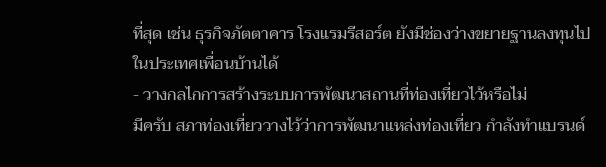ที่สุด เช่น ธุรกิจภัตตาคาร โรงแรมรีสอร์ต ยังมีช่องว่างขยายฐานลงทุนไปในประเทศเพื่อนบ้านได้
- วางกลไกการสร้างระบบการพัฒนาสถานที่ท่องเที่ยวไว้หรือไม่
มีครับ สภาท่องเที่ยววางไว้ว่าการพัฒนาแหล่งท่องเที่ยว กำลังทำแบรนด์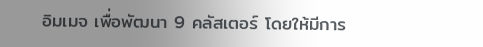อิมเมจ เพื่อพัฒนา 9 คลัสเตอร์ โดยให้มีการ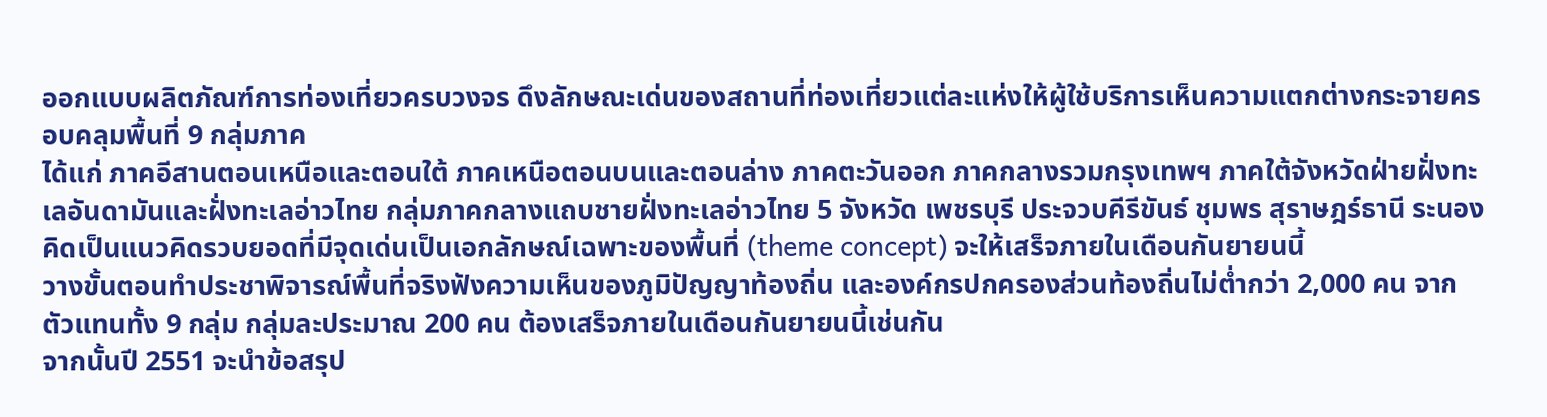ออกแบบผลิตภัณฑ์การท่องเที่ยวครบวงจร ดึงลักษณะเด่นของสถานที่ท่องเที่ยวแต่ละแห่งให้ผู้ใช้บริการเห็นความแตกต่างกระจายครอบคลุมพื้นที่ 9 กลุ่มภาค
ได้แก่ ภาคอีสานตอนเหนือและตอนใต้ ภาคเหนือตอนบนและตอนล่าง ภาคตะวันออก ภาคกลางรวมกรุงเทพฯ ภาคใต้จังหวัดฝ่ายฝั่งทะเลอันดามันและฝั่งทะเลอ่าวไทย กลุ่มภาคกลางแถบชายฝั่งทะเลอ่าวไทย 5 จังหวัด เพชรบุรี ประจวบคีรีขันธ์ ชุมพร สุราษฎร์ธานี ระนอง คิดเป็นแนวคิดรวบยอดที่มีจุดเด่นเป็นเอกลักษณ์เฉพาะของพื้นที่ (theme concept) จะให้เสร็จภายในเดือนกันยายนนี้
วางขั้นตอนทำประชาพิจารณ์พื้นที่จริงฟังความเห็นของภูมิปัญญาท้องถิ่น และองค์กรปกครองส่วนท้องถิ่นไม่ต่ำกว่า 2,000 คน จากตัวแทนทั้ง 9 กลุ่ม กลุ่มละประมาณ 200 คน ต้องเสร็จภายในเดือนกันยายนนี้เช่นกัน
จากนั้นปี 2551 จะนำข้อสรุป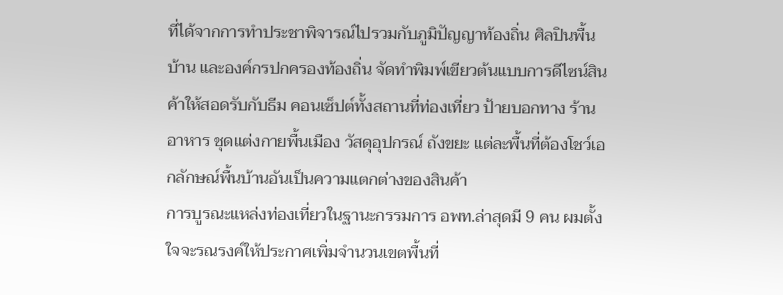ที่ได้จากการทำประชาพิจารณ์ไปรวมกับภูมิปัญญาท้องถิ่น ศิลปินพื้นบ้าน และองค์กรปกครองท้องถิ่น จัดทำพิมพ์เขียวต้นแบบการดีไซน์สินค้าให้สอดรับกับธีม คอนเซ็ปต์ทั้งสถานที่ท่องเที่ยว ป้ายบอกทาง ร้านอาหาร ชุดแต่งกายพื้นเมือง วัสดุอุปกรณ์ ถังขยะ แต่ละพื้นที่ต้องโชว์เอกลักษณ์พื้นบ้านอันเป็นความแตกต่างของสินค้า
การบูรณะแหล่งท่องเที่ยวในฐานะกรรมการ อพท.ล่าสุดมี 9 คน ผมตั้งใจจะรณรงค์ให้ประกาศเพิ่มจำนวนเขตพื้นที่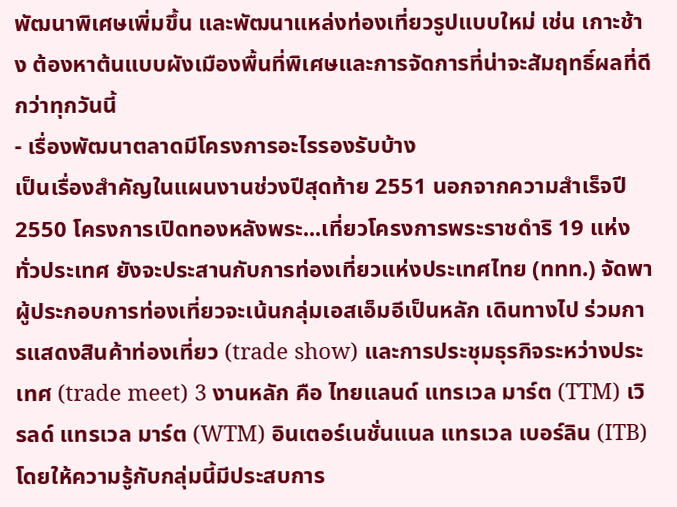พัฒนาพิเศษเพิ่มขึ้น และพัฒนาแหล่งท่องเที่ยวรูปแบบใหม่ เช่น เกาะช้าง ต้องหาต้นแบบผังเมืองพื้นที่พิเศษและการจัดการที่น่าจะสัมฤทธิ์ผลที่ดีกว่าทุกวันนี้
- เรื่องพัฒนาตลาดมีโครงการอะไรรองรับบ้าง
เป็นเรื่องสำคัญในแผนงานช่วงปีสุดท้าย 2551 นอกจากความสำเร็จปี 2550 โครงการเปิดทองหลังพระ...เที่ยวโครงการพระราชดำริ 19 แห่ง ทั่วประเทศ ยังจะประสานกับการท่องเที่ยวแห่งประเทศไทย (ททท.) จัดพาผู้ประกอบการท่องเที่ยวจะเน้นกลุ่มเอสเอ็มอีเป็นหลัก เดินทางไป ร่วมการแสดงสินค้าท่องเที่ยว (trade show) และการประชุมธุรกิจระหว่างประเทศ (trade meet) 3 งานหลัก คือ ไทยแลนด์ แทรเวล มาร์ต (TTM) เวิรลด์ แทรเวล มาร์ต (WTM) อินเตอร์เนชั่นแนล แทรเวล เบอร์ลิน (ITB) โดยให้ความรู้กับกลุ่มนี้มีประสบการ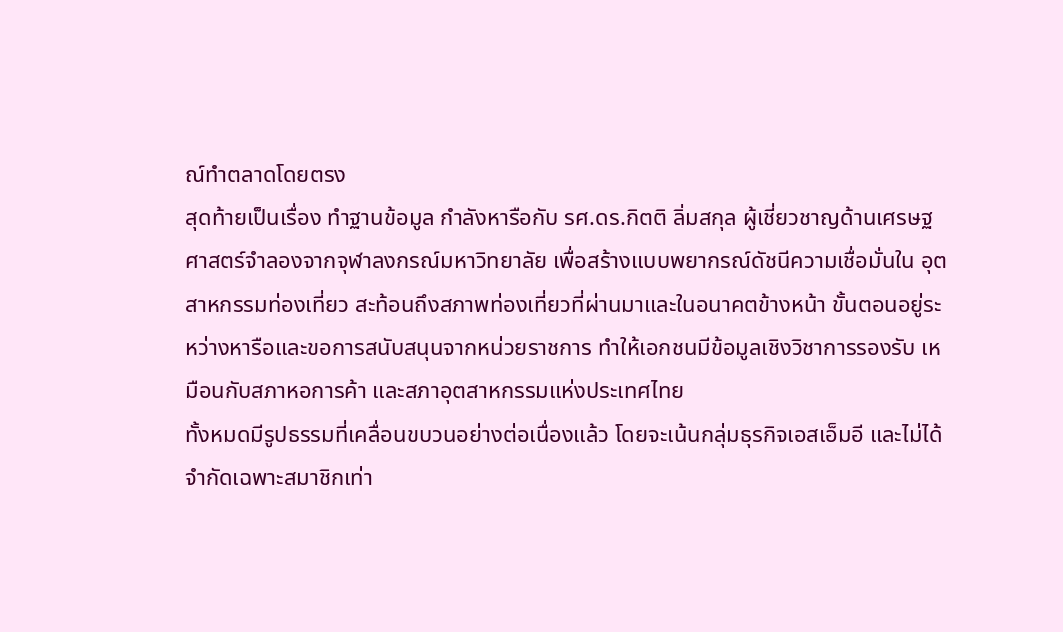ณ์ทำตลาดโดยตรง
สุดท้ายเป็นเรื่อง ทำฐานข้อมูล กำลังหารือกับ รศ.ดร.กิตติ ลิ่มสกุล ผู้เชี่ยวชาญด้านเศรษฐศาสตร์จำลองจากจุฬาลงกรณ์มหาวิทยาลัย เพื่อสร้างแบบพยากรณ์ดัชนีความเชื่อมั่นใน อุตสาหกรรมท่องเที่ยว สะท้อนถึงสภาพท่องเที่ยวที่ผ่านมาและในอนาคตข้างหน้า ขั้นตอนอยู่ระหว่างหารือและขอการสนับสนุนจากหน่วยราชการ ทำให้เอกชนมีข้อมูลเชิงวิชาการรองรับ เหมือนกับสภาหอการค้า และสภาอุตสาหกรรมแห่งประเทศไทย
ทั้งหมดมีรูปธรรมที่เคลื่อนขบวนอย่างต่อเนื่องแล้ว โดยจะเน้นกลุ่มธุรกิจเอสเอ็มอี และไม่ได้จำกัดเฉพาะสมาชิกเท่า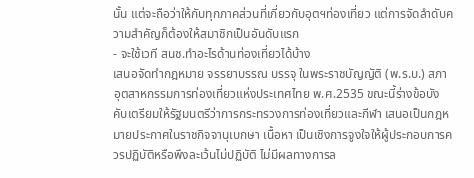นั้น แต่จะถือว่าให้กับทุกภาคส่วนที่เกี่ยวกับอุตฯท่องเที่ยว แต่การจัดลำดับความสำคัญก็ต้องให้สมาชิกเป็นอันดับแรก
- จะใช้เวที สนช.ทำอะไรด้านท่องเที่ยวได้บ้าง
เสนอจัดทำกฎหมาย จรรยาบรรณ บรรจุ ในพระราชบัญญัติ (พ.ร.บ.) สภาอุตสาหกรรมการท่องเที่ยวแห่งประเทศไทย พ.ศ.2535 ขณะนี้ร่างข้อบังคับเตรียมให้รัฐมนตรีว่าการกระทรวงการท่องเที่ยวและกีฬา เสนอเป็นกฎหมายประกาศในราชกิจจานุเบกษา เนื้อหา เป็นเชิงการจูงใจให้ผู้ประกอบการควรปฏิบัติหรือพึงละเว้นไม่ปฏิบัติ ไม่มีผลทางการล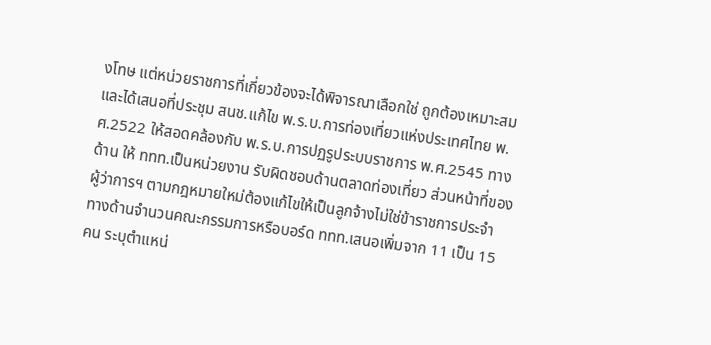งโทษ แต่หน่วยราชการที่เกี่ยวข้องจะได้พิจารณาเลือกใช่ ถูกต้องเหมาะสม
และได้เสนอที่ประชุม สนช.แก้ไข พ.ร.บ.การท่องเที่ยวแห่งประเทศไทย พ.ศ.2522 ให้สอดคล้องกับ พ.ร.บ.การปฏรูประบบราชการ พ.ศ.2545 ทางด้าน ให้ ททท.เป็นหน่วยงาน รับผิดชอบด้านตลาดท่องเที่ยว ส่วนหน้าที่ของผู้ว่าการฯ ตามกฎหมายใหม่ต้องแก้ไขให้เป็นลูกจ้างไม่ใช่ข้าราชการประจำ
ทางด้านจำนวนคณะกรรมการหรือบอร์ด ททท.เสนอเพิ่มจาก 11 เป็น 15 คน ระบุตำแหน่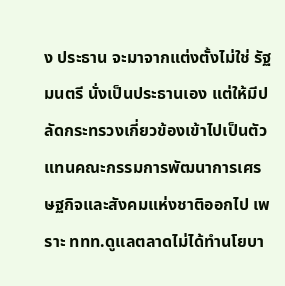ง ประธาน จะมาจากแต่งตั้งไม่ใช่ รัฐมนตรี นั่งเป็นประธานเอง แต่ให้มีปลัดกระทรวงเกี่ยวข้องเข้าไปเป็นตัวแทนคณะกรรมการพัฒนาการเศรษฐกิจและสังคมแห่งชาติออกไป เพราะ ททท.ดูแลตลาดไม่ได้ทำนโยบา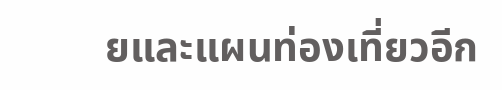ยและแผนท่องเที่ยวอีก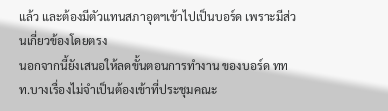แล้ว และต้องมีตัวแทนสภาอุตฯเข้าไปเป็นบอร์ด เพราะมีส่วนเกี่ยวข้องโดยตรง
นอกจากนี้ยังเสนอให้ลดขั้นตอนการทำงาน ของบอร์ด ททท.บางเรื่องไม่จำเป็นต้องเข้าที่ประชุมคณะ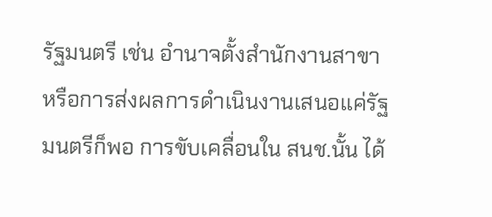รัฐมนตรี เช่น อำนาจตั้งสำนักงานสาขา หรือการส่งผลการดำเนินงานเสนอแค่รัฐมนตรีก็พอ การขับเคลื่อนใน สนช.นั้น ได้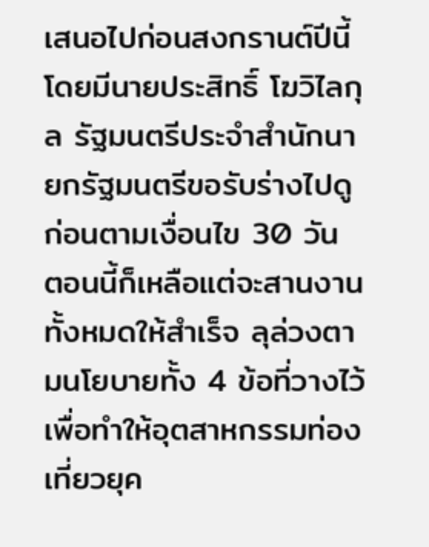เสนอไปก่อนสงกรานต์ปีนี้ โดยมีนายประสิทธิ์ โฆวิไลกุล รัฐมนตรีประจำสำนักนายกรัฐมนตรีขอรับร่างไปดูก่อนตามเงื่อนไข 30 วัน
ตอนนี้ก็เหลือแต่จะสานงานทั้งหมดให้สำเร็จ ลุล่วงตามนโยบายทั้ง 4 ข้อที่วางไว้ เพื่อทำให้อุตสาหกรรมท่องเที่ยวยุค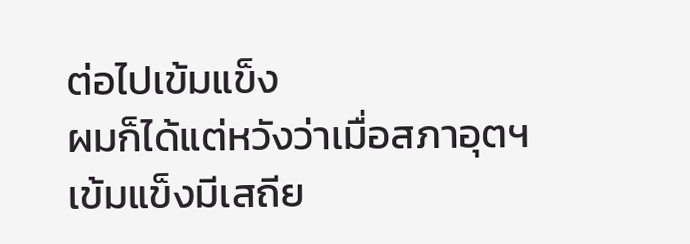ต่อไปเข้มแข็ง
ผมก็ได้แต่หวังว่าเมื่อสภาอุตฯเข้มแข็งมีเสถีย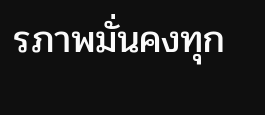รภาพมั่นคงทุก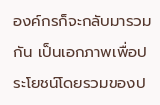องค์กรก็จะกลับมารวมกัน เป็นเอกภาพเพื่อประโยชน์โดยรวมของป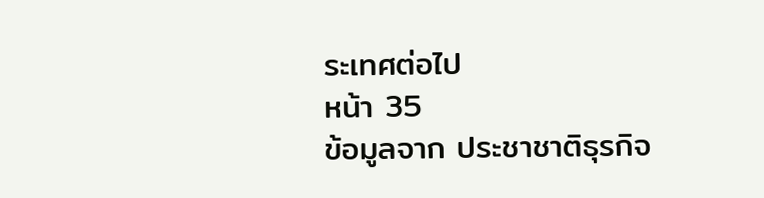ระเทศต่อไป
หน้า 35
ข้อมูลจาก ประชาชาติธุรกิจ